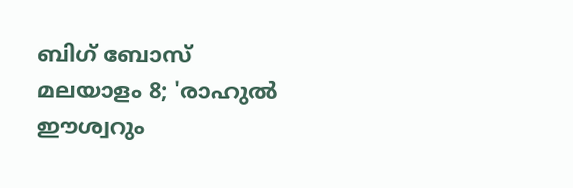ബിഗ് ബോസ് മലയാളം 8; 'രാഹുൽ ഈശ്വറും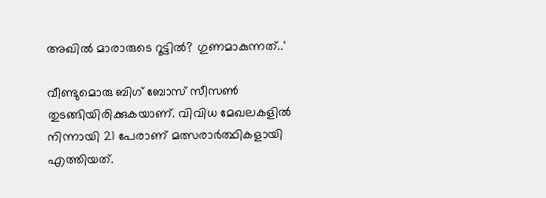അഖിൽ മാരാരുടെ റൂട്ടിൽ? ഗുണമാകുന്നത്..'

വീണ്ടുമൊരു ബിഗ് ബോസ് സീസണ്‍ തുടങ്ങിയിരിക്കുകയാണ്. വിവിധ മേഖലകളിൽ നിന്നായി 21 പേരാണ് മത്സരാർത്ഥികളായി എത്തിയത്.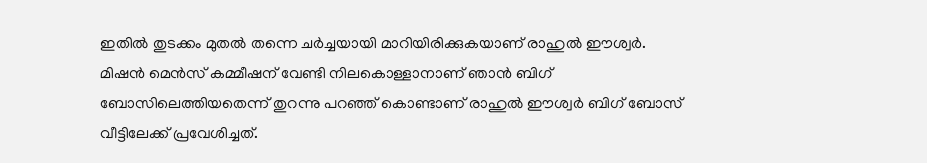ഇതിൽ തുടക്കം മുതൽ തന്നെ ചർച്ചയായി മാറിയിരിക്കുകയാണ് രാഹുൽ ഈശ്വർ. മിഷൻ മെൻസ് കമ്മീഷന് വേണ്ടി നിലകൊള്ളാനാണ് ഞാൻ ബിഗ് ബോസിലെത്തിയതെന്ന് തുറന്നു പറഞ്ഞ് കൊണ്ടാണ് രാഹുൽ ഈശ്വർ ബിഗ് ബോസ് വീട്ടിലേക്ക് പ്രവേശിച്ചത്.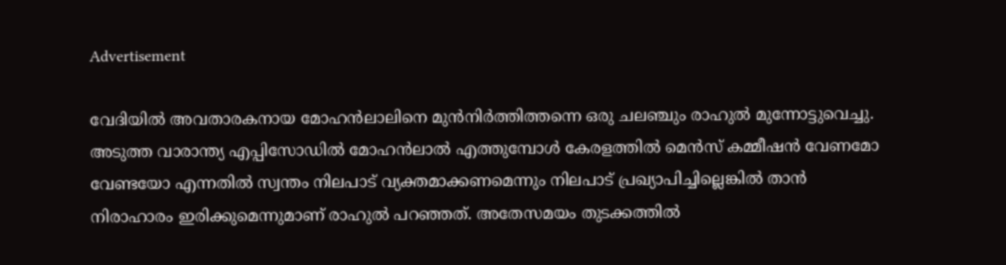Advertisement

വേദിയിൽ അവതാരകനായ മോഹൻലാലിനെ മുൻനിർത്തിത്തന്നെ ഒരു ചലഞ്ചും രാഹുൽ മുന്നോട്ടുവെച്ചു. അടുത്ത വാരാന്ത്യ എപ്പിസോഡിൽ മോഹൻലാൽ എത്തുമ്പോൾ കേരളത്തിൽ മെൻസ് കമ്മീഷൻ വേണമോ വേണ്ടയോ എന്നതിൽ സ്വന്തം നിലപാട് വ്യക്തമാക്കണമെന്നും നിലപാട് പ്രഖ്യാപിച്ചില്ലെങ്കിൽ താൻ നിരാഹാരം ഇരിക്കുമെന്നുമാണ് രാഹുൽ പറഞ്ഞത്. അതേസമയം തുടക്കത്തിൽ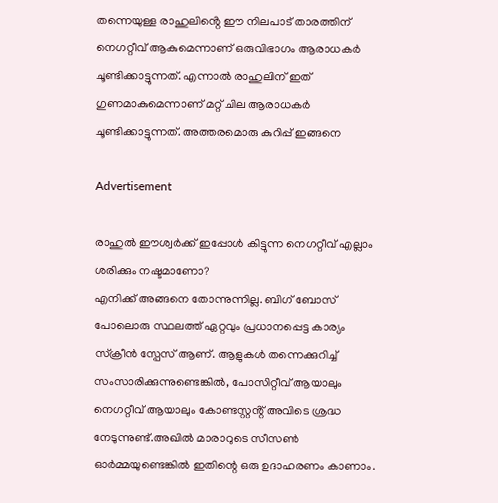തന്നെയുള്ള രാഹുലിൻ്റെ ഈ നിലപാട് താരത്തിന് നെഗറ്റീവ് ആകുമെന്നാണ് ഒരുവിഭാഗം ആരാധകർ ചൂണ്ടിക്കാട്ടുന്നത്. എന്നാൽ രാഹുലിന് ഇത് ഗുണമാകുമെന്നാണ് മറ്റ് ചില ആരാധകർ ചൂണ്ടിക്കാട്ടുന്നത്. അത്തരമൊരു കുറിപ്പ് ഇങ്ങനെ

Advertisement

രാഹുൽ ഈശ്വർക്ക് ഇപ്പോൾ കിട്ടുന്ന നെഗറ്റീവ് എല്ലാം ശരിക്കും നഷ്ടമാണോ?
എനിക്ക് അങ്ങനെ തോന്നുന്നില്ല. ബിഗ് ബോസ് പോലൊരു സ്ഥലത്ത് ഏറ്റവും പ്രധാനപ്പെട്ട കാര്യം സ്ക്രീൻ സ്പേസ് ആണ്. ആളുകൾ തന്നെക്കുറിച്ച് സംസാരിക്കുന്നുണ്ടെങ്കിൽ, പോസിറ്റീവ് ആയാലും നെഗറ്റീവ് ആയാലും കോണ്ടസ്റ്റൻ്റ് അവിടെ ശ്രദ്ധ നേടുന്നുണ്ട്.അഖിൽ മാരാറുടെ സീസണ്‍ ഓർമ്മയുണ്ടെങ്കിൽ ഇതിന്റെ ഒരു ഉദാഹരണം കാണാം.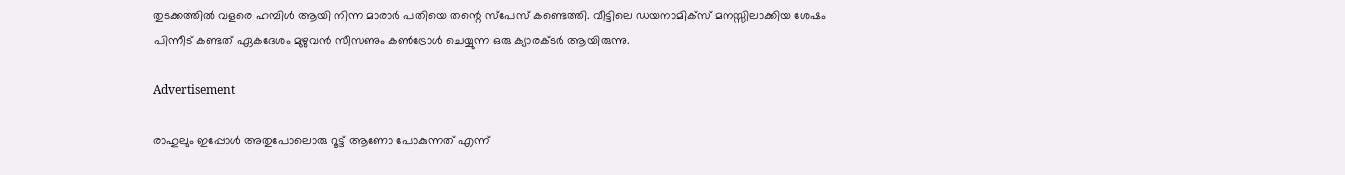തുടക്കത്തിൽ വളരെ ഹമ്പിൾ ആയി നിന്ന മാരാർ പതിയെ തന്റെ സ്പേസ് കണ്ടെത്തി. വീട്ടിലെ ഡയനാമിക്സ് മനസ്സിലാക്കിയ ശേഷം പിന്നീട് കണ്ടത് ഏകദേശം മുഴുവൻ സീസണും കണ്‍ട്രോൾ ചെയ്യുന്ന ഒരു ക്യാരക്ടർ ആയിരുന്നു.

Advertisement

രാഹുലും ഇപ്പോൾ അതുപോലൊരു റൂട്ട് ആണോ പോകുന്നത് എന്ന്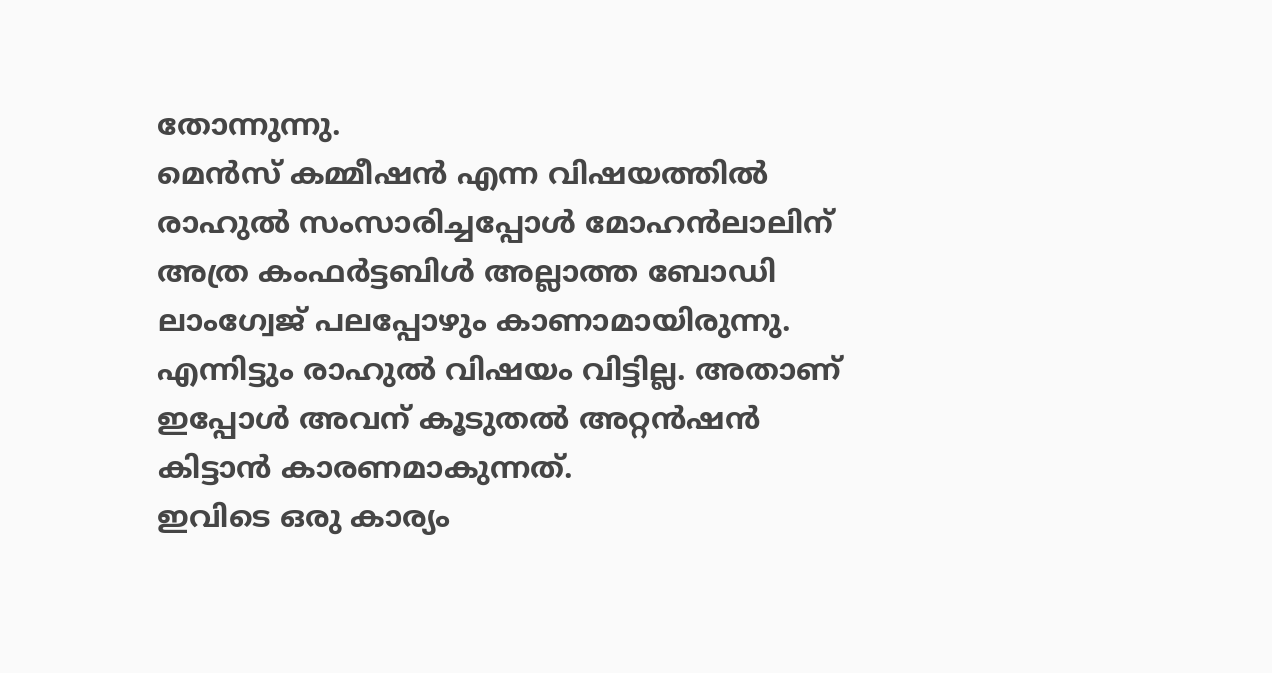തോന്നുന്നു.
മെൻസ് കമ്മീഷൻ എന്ന വിഷയത്തിൽ രാഹുൽ സംസാരിച്ചപ്പോൾ മോഹൻലാലിന് അത്ര കംഫർട്ടബിൾ അല്ലാത്ത ബോഡി ലാംഗ്വേജ് പലപ്പോഴും കാണാമായിരുന്നു. എന്നിട്ടും രാഹുൽ വിഷയം വിട്ടില്ല. അതാണ് ഇപ്പോൾ അവന് കൂടുതൽ അറ്റൻഷൻ കിട്ടാൻ കാരണമാകുന്നത്.
ഇവിടെ ഒരു കാര്യം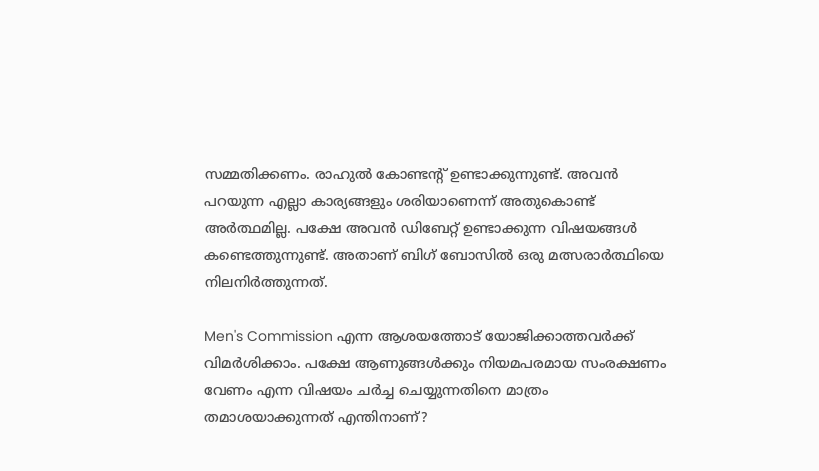സമ്മതിക്കണം. രാഹുൽ കോണ്ടൻ്റ് ഉണ്ടാക്കുന്നുണ്ട്. അവൻ പറയുന്ന എല്ലാ കാര്യങ്ങളും ശരിയാണെന്ന് അതുകൊണ്ട് അർത്ഥമില്ല. പക്ഷേ അവൻ ഡിബേറ്റ് ഉണ്ടാക്കുന്ന വിഷയങ്ങൾ കണ്ടെത്തുന്നുണ്ട്. അതാണ് ബിഗ് ബോസിൽ ഒരു മത്സരാർത്ഥിയെ നിലനിർത്തുന്നത്.

Men's Commission എന്ന ആശയത്തോട് യോജിക്കാത്തവർക്ക് വിമർശിക്കാം. പക്ഷേ ആണുങ്ങൾക്കും നിയമപരമായ സംരക്ഷണം വേണം എന്ന വിഷയം ചർച്ച ചെയ്യുന്നതിനെ മാത്രം തമാശയാക്കുന്നത് എന്തിനാണ്?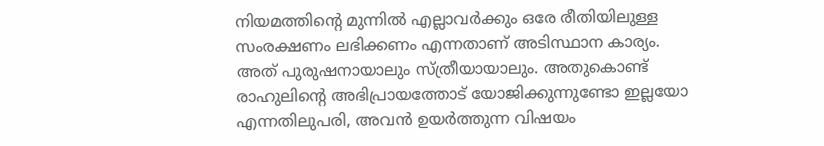നിയമത്തിന്റെ മുന്നിൽ എല്ലാവർക്കും ഒരേ രീതിയിലുള്ള സംരക്ഷണം ലഭിക്കണം എന്നതാണ് അടിസ്ഥാന കാര്യം.
അത് പുരുഷനായാലും സ്ത്രീയായാലും. അതുകൊണ്ട് രാഹുലിന്റെ അഭിപ്രായത്തോട് യോജിക്കുന്നുണ്ടോ ഇല്ലയോ എന്നതിലുപരി, അവൻ ഉയർത്തുന്ന വിഷയം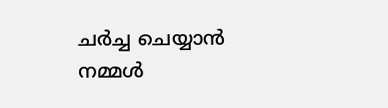ചർച്ച ചെയ്യാൻ നമ്മൾ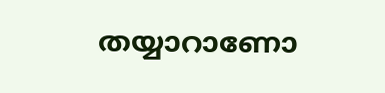തയ്യാറാണോ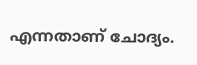എന്നതാണ് ചോദ്യം.